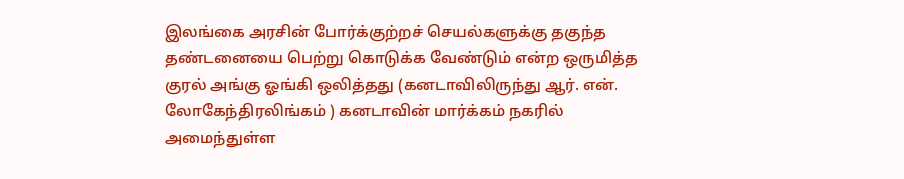இலங்கை அரசின் போர்க்குற்றச் செயல்களுக்கு தகுந்த தண்டனையை பெற்று கொடுக்க வேண்டும் என்ற ஒருமித்த குரல் அங்கு ஓங்கி ஒலித்தது (கனடாவிலிருந்து ஆர். என். லோகேந்திரலிங்கம் ) கனடாவின் மார்க்கம் நகரில் அமைந்துள்ள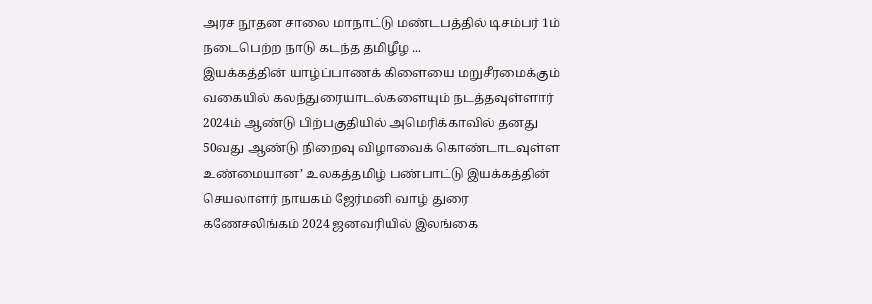அரச நூதன சாலை மாநாட்டு மண்டபத்தில் டிசம்பர் 1ம் நடைபெற்ற நாடு கடந்த தமிழீழ ...
இயக்கத்தின் யாழ்ப்பாணக் கிளையை மறுசீரமைக்கும் வகையில் கலந்துரையாடல்களையும் நடத்தவுள்ளார் 2024ம் ஆண்டு பிற்பகுதியில் அமெரிக்காவில் தனது 50வது ஆண்டு நிறைவு விழாவைக் கொண்டாடவுள்ள உண்மையான’ உலகத்தமிழ் பண்பாட்டு இயக்கத்தின் செயலாளர் நாயகம் ஜேர்மனி வாழ் துரை கணேசலிங்கம் 2024 ஜனவரியில் இலங்கை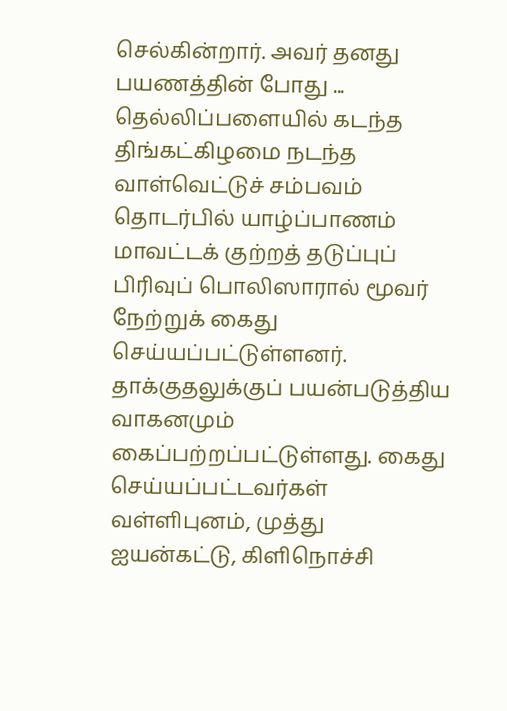செல்கின்றார். அவர் தனது பயணத்தின் போது ...
தெல்லிப்பளையில் கடந்த திங்கட்கிழமை நடந்த வாள்வெட்டுச் சம்பவம் தொடர்பில் யாழ்ப்பாணம் மாவட்டக் குற்றத் தடுப்புப் பிரிவுப் பொலிஸாரால் மூவர் நேற்றுக் கைது செய்யப்பட்டுள்ளனர். தாக்குதலுக்குப் பயன்படுத்திய வாகனமும் கைப்பற்றப்பட்டுள்ளது. கைது செய்யப்பட்டவர்கள் வள்ளிபுனம், முத்து ஐயன்கட்டு, கிளிநொச்சி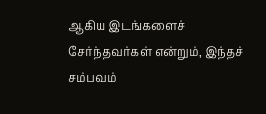ஆகிய இடங்களைச் சேர்ந்தவர்கள் என்றும், இந்தச் சம்பவம்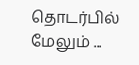தொடர்பில் மேலும் ...